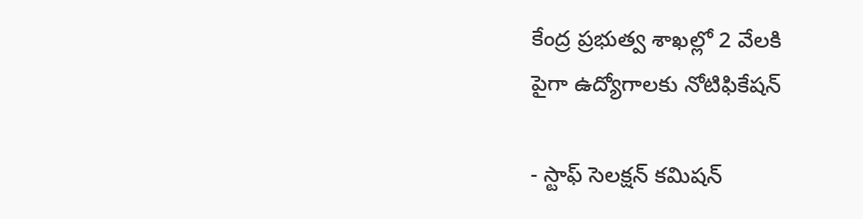కేంద్ర ప్రభుత్వ శాఖల్లో 2 వేలకి
పైగా ఉద్యోగాలకు నోటిఫికేషన్

- స్టాఫ్ సెలక్షన్ కమిషన్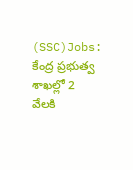(SSC)Jobs: కేంద్ర ప్రభుత్వ శాఖల్లో 2 వేలకి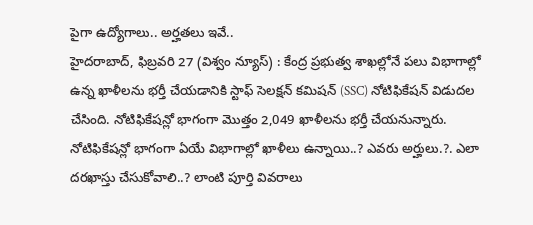పైగా ఉద్యోగాలు.. అర్హతలు ఇవే..
హైదరాబాద్, ఫిబ్రవరి 27 (విశ్వం న్యూస్) : కేంద్ర ప్రభుత్వ శాఖల్లోనే పలు విభాగాల్లో ఉన్న ఖాళీలను భర్తీ చేయడానికి స్టాఫ్ సెలక్షన్ కమిషన్ (SSC) నోటిఫికేషన్ విడుదల చేసింది. నోటిఫికేషన్లో భాగంగా మొత్తం 2,049 ఖాళీలను భర్తీ చేయనున్నారు. నోటిఫికేషన్లో భాగంగా ఏయే విభాగాల్లో ఖాళీలు ఉన్నాయి..? ఎవరు అర్హులు.?. ఎలా దరఖాస్తు చేసుకోవాలి..? లాంటి పూర్తి వివరాలు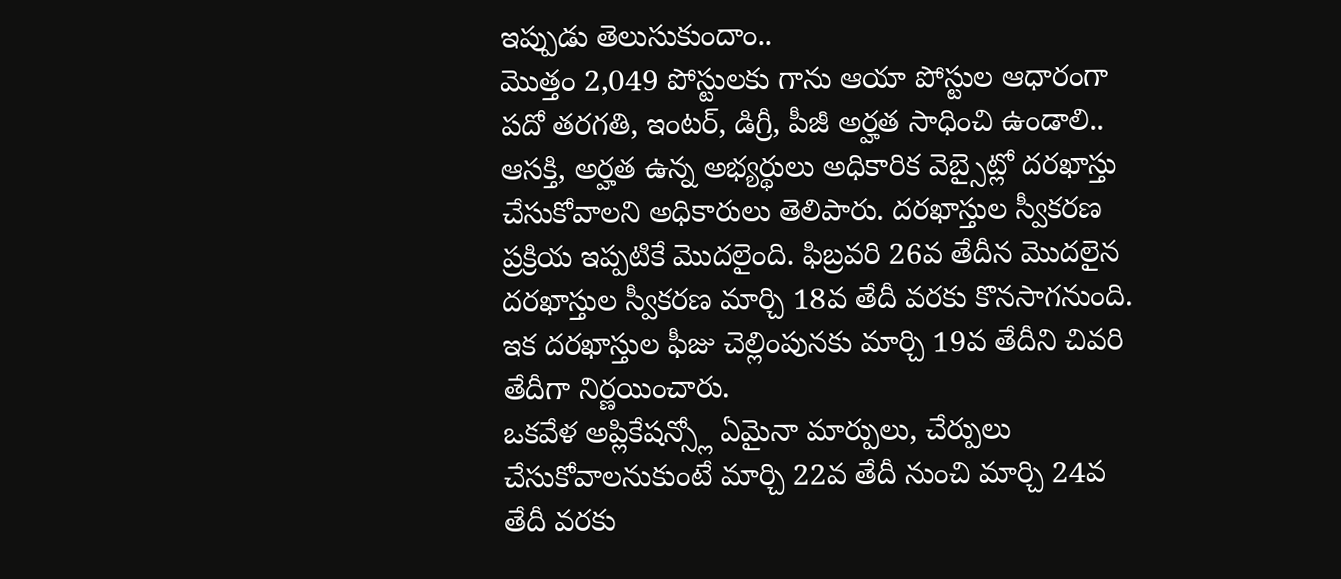ఇప్పుడు తెలుసుకుందాం..
మొత్తం 2,049 పోస్టులకు గాను ఆయా పోస్టుల ఆధారంగా పదో తరగతి, ఇంటర్, డిగ్రీ, పీజీ అర్హత సాధించి ఉండాలి.. ఆసక్తి, అర్హత ఉన్న అభ్యర్థులు అధికారిక వెబ్సైట్లో దరఖాస్తు చేసుకోవాలని అధికారులు తెలిపారు. దరఖాస్తుల స్వీకరణ ప్రక్రియ ఇప్పటికే మొదలైంది. ఫిబ్రవరి 26వ తేదీన మొదలైన దరఖాస్తుల స్వీకరణ మార్చి 18వ తేదీ వరకు కొనసాగనుంది. ఇక దరఖాస్తుల ఫీజు చెల్లింపునకు మార్చి 19వ తేదీని చివరి తేదీగా నిర్ణయించారు.
ఒకవేళ అప్లికేషన్స్లో ఏమైనా మార్పులు, చేర్పులు చేసుకోవాలనుకుంటే మార్చి 22వ తేదీ నుంచి మార్చి 24వ తేదీ వరకు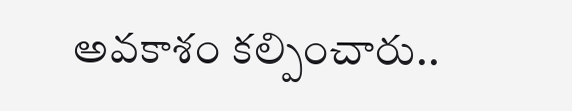అవకాశం కల్పించారు..